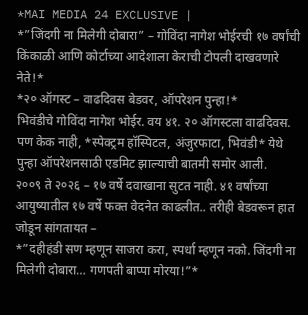*MAI MEDIA 24 EXCLUSIVE |
*”जिंदगी ना मिलेगी दोबारा” – गोविंदा नागेश भोईरची १७ वर्षांची किंकाळी आणि कोर्टाच्या आदेशाला केराची टोपली दाखवणारे नेते!*
*२० ऑगस्ट – वाढदिवस बेडवर, ऑपरेशन पुन्हा!*
भिवंडीचे गोविंदा नागेश भोईर. वय ४१. २० ऑगस्टला वाढदिवस. पण केक नाही, *स्पेक्ट्रम हॉस्पिटल, अंजुरफाटा, भिवंडी* येथे पुन्हा ऑपरेशनसाठी एडमिट झाल्याची बातमी समोर आली.
२००९ ते २०२६ – १७ वर्षे दवाखाना सुटत नाही. ४१ वर्षांच्या आयुष्यातील १७ वर्षे फक्त वेदनेत काढलीत.. तरीही बेडवरून हात जोडून सांगतायत –
*”दहीहंडी सण म्हणून साजरा करा, स्पर्धा म्हणून नको. जिंदगी ना मिलेगी दोबारा… गणपती बाप्पा मोरया!”*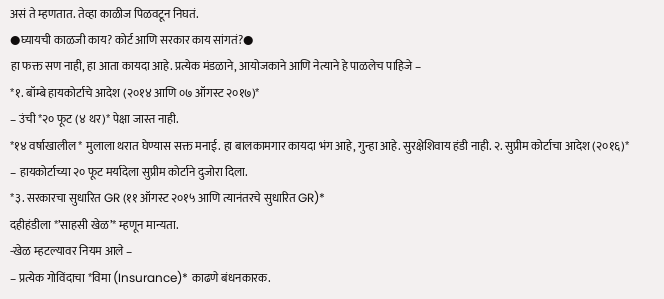असं ते म्हणतात. तेव्हा काळीज पिळवटून निघतं.
●घ्यायची काळजी काय? कोर्ट आणि सरकार काय सांगतं?●
हा फक्त सण नाही, हा आता कायदा आहे. प्रत्येक मंडळाने, आयोजकाने आणि नेत्याने हे पाळलेच पाहिजे –
*१. बॉम्बे हायकोर्टाचे आदेश (२०१४ आणि ०७ ऑगस्ट २०१७)*
– उंची *२० फूट (४ थर)* पेक्षा जास्त नाही.
*१४ वर्षाखालील* मुलाला थरात घेण्यास सक्त मनाई. हा बालकामगार कायदा भंग आहे, गुन्हा आहे. सुरक्षेशिवाय हंडी नाही. २. सुप्रीम कोर्टाचा आदेश (२०१६)*
– हायकोर्टाच्या २० फूट मर्यादेला सुप्रीम कोर्टाने दुजोरा दिला.
*३. सरकारचा सुधारित GR (११ ऑगस्ट २०१५ आणि त्यानंतरचे सुधारित GR)*
दहीहंडीला *’साहसी खेळ’* म्हणून मान्यता.
-खेळ म्हटल्यावर नियम आले –
– प्रत्येक गोविंदाचा *विमा (Insurance)* काढणे बंधनकारक.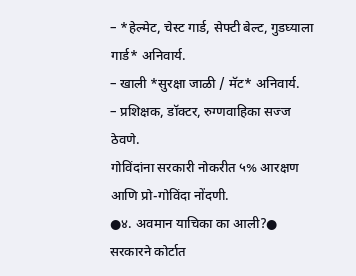– *हेल्मेट, चेस्ट गार्ड, सेफ्टी बेल्ट, गुडघ्याला गार्ड* अनिवार्य.
– खाली *सुरक्षा जाळी / मॅट* अनिवार्य.
– प्रशिक्षक, डॉक्टर, रुग्णवाहिका सज्ज ठेवणे.
गोविंदांना सरकारी नोकरीत ५% आरक्षण आणि प्रो-गोविंदा नोंदणी.
●४. अवमान याचिका का आली?●
सरकारने कोर्टात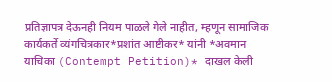प्रतिज्ञापत्र देऊनही नियम पाळले गेले नाहीत, म्हणून सामाजिक कार्यकर्ते व्यंगचित्रकार*प्रशांत आष्टीकर* यांनी *अवमान याचिका (Contempt Petition)* दाखल केली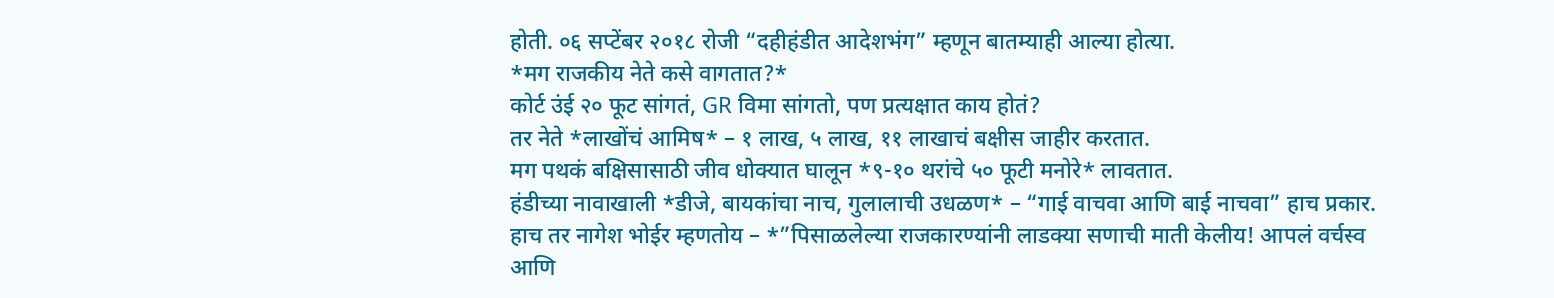होती. ०६ सप्टेंबर २०१८ रोजी “दहीहंडीत आदेशभंग” म्हणून बातम्याही आल्या होत्या.
*मग राजकीय नेते कसे वागतात?*
कोर्ट उंई २० फूट सांगतं, GR विमा सांगतो, पण प्रत्यक्षात काय होतं?
तर नेते *लाखोंचं आमिष* – १ लाख, ५ लाख, ११ लाखाचं बक्षीस जाहीर करतात.
मग पथकं बक्षिसासाठी जीव धोक्यात घालून *९-१० थरांचे ५० फूटी मनोरे* लावतात.
हंडीच्या नावाखाली *डीजे, बायकांचा नाच, गुलालाची उधळण* – “गाई वाचवा आणि बाई नाचवा” हाच प्रकार.
हाच तर नागेश भोईर म्हणतोय – *”पिसाळलेल्या राजकारण्यांनी लाडक्या सणाची माती केलीय! आपलं वर्चस्व आणि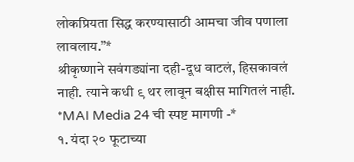लोकप्रियता सिद्ध करण्यासाठी आमचा जीव पणाला लावलाय.”*
श्रीकृष्णाने सवंगड्यांना दही-दूध वाटलं, हिसकावलं नाही. त्याने कधी ९ थर लावून बक्षीस मागितलं नाही.
*MAI Media 24 ची स्पष्ट मागणी -*
१. यंदा २० फूटाच्या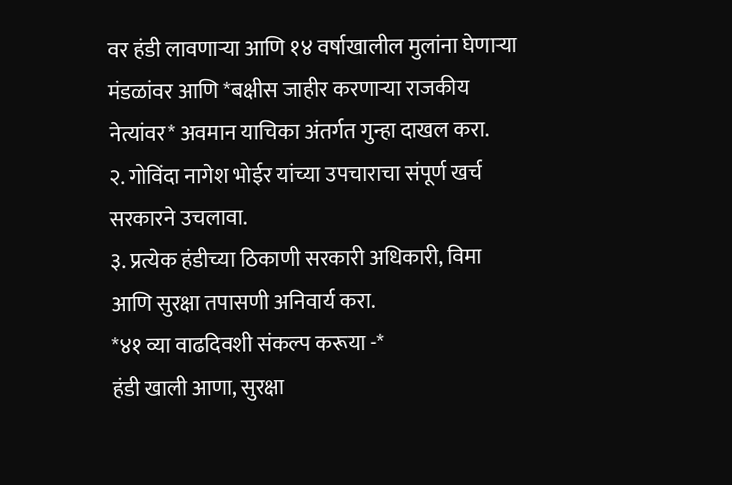वर हंडी लावणाऱ्या आणि १४ वर्षाखालील मुलांना घेणाऱ्या मंडळांवर आणि *बक्षीस जाहीर करणाऱ्या राजकीय नेत्यांवर* अवमान याचिका अंतर्गत गुन्हा दाखल करा.
२. गोविंदा नागेश भोईर यांच्या उपचाराचा संपूर्ण खर्च सरकारने उचलावा.
३. प्रत्येक हंडीच्या ठिकाणी सरकारी अधिकारी, विमा आणि सुरक्षा तपासणी अनिवार्य करा.
*४१ व्या वाढदिवशी संकल्प करूया -*
हंडी खाली आणा, सुरक्षा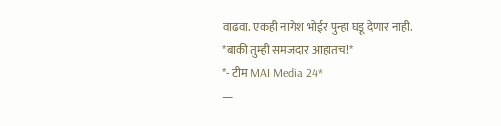वाढवा. एकही नागेश भोईर पुन्हा घडू देणार नाही.
*बाकी तुम्ही समजदार आहातच!*
*- टीम MAI Media 24*
—